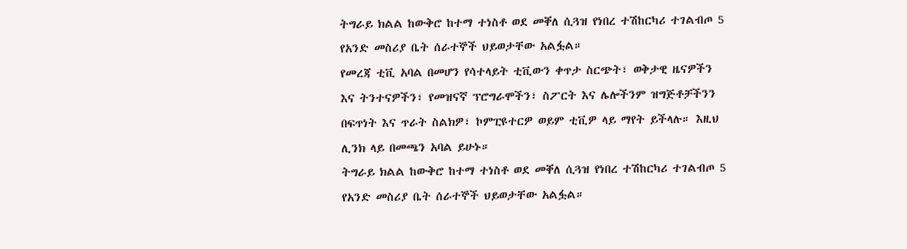ትግራይ ክልል ከውቅሮ ከተማ ተነስቶ ወደ መቐለ ሲጓዝ የነበረ ተሽከርካሪ ተገልብጦ 5 የአንድ መስሪያ ቤት ሰራተኞች ህይወታቸው አልፏል።
የመረጃ ቲቪ አባል በመሆን የሳተላይት ቲቪውን ቀጥታ ስርጭት፣ ወቅታዊ ዜናዎችን እና ትንተናዎችን፣ የመዝናኛ ፕሮግራሞችን፣ ስፖርት እና ሌሎችንም ዝግጅቶቻችንን በፍጥነት እና ጥራት ስልክዎ፣ ኮምፒዩተርዎ ወይም ቲቪዎ ላይ ማየት ይችላሉ። እዚህ ሊንክ ላይ በመጫን አባል ይሁኑ።
ትግራይ ክልል ከውቅሮ ከተማ ተነስቶ ወደ መቐለ ሲጓዝ የነበረ ተሽከርካሪ ተገልብጦ 5 የአንድ መስሪያ ቤት ሰራተኞች ህይወታቸው አልፏል።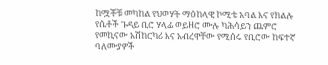ከሟቾቹ መካከል የህወሃት ማዕከላዊ ኮሚቴ አባል እና የክልሉ የሴቶች ጉዳይ ቢሮ ሃላፊ ወይዘሮ ሙሉ ካሕሳይን ጨምሮ የመኪናው አሽከርካሪ እና አብረዋቸው የሚሰሩ የቢሮው ከፍተኛ ባለሙያዎች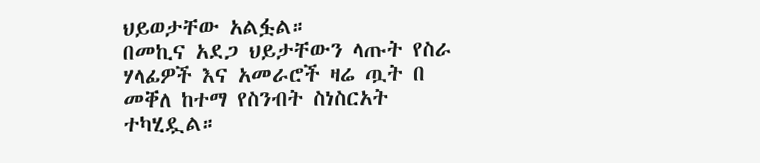ህይወታቸው አልፏል።
በመኪና አደጋ ህይታቸውን ላጡት የስራ ሃላፊዎች እና አመራሮች ዛሬ ጧት በ መቐለ ከተማ የስንብት ስነስርአት ተካሂዷል።